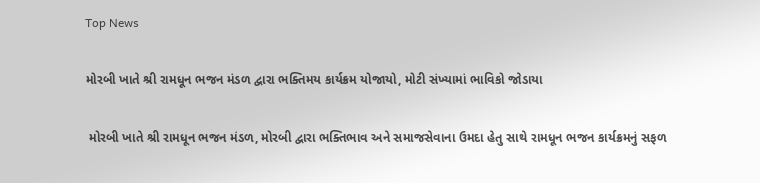Top News

મોરબી ખાતે શ્રી રામધૂન ભજન મંડળ દ્વારા ભક્તિમય કાર્યક્રમ યોજાયો, મોટી સંખ્યામાં ભાવિકો જોડાયા

 મોરબી ખાતે શ્રી રામધૂન ભજન મંડળ, મોરબી દ્વારા ભક્તિભાવ અને સમાજસેવાના ઉમદા હેતુ સાથે રામધૂન ભજન કાર્યક્રમનું સફળ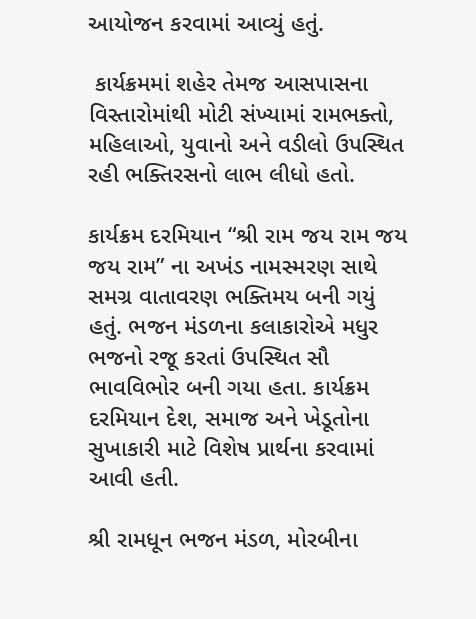આયોજન કરવામાં આવ્યું હતું.

 કાર્યક્રમમાં શહેર તેમજ આસપાસના વિસ્તારોમાંથી મોટી સંખ્યામાં રામભક્તો, મહિલાઓ, યુવાનો અને વડીલો ઉપસ્થિત રહી ભક્તિરસનો લાભ લીધો હતો.

કાર્યક્રમ દરમિયાન “શ્રી રામ જય રામ જય જય રામ” ના અખંડ નામસ્મરણ સાથે સમગ્ર વાતાવરણ ભક્તિમય બની ગયું હતું. ભજન મંડળના કલાકારોએ મધુર ભજનો રજૂ કરતાં ઉપસ્થિત સૌ ભાવવિભોર બની ગયા હતા. કાર્યક્રમ દરમિયાન દેશ, સમાજ અને ખેડૂતોના સુખાકારી માટે વિશેષ પ્રાર્થના કરવામાં આવી હતી.

શ્રી રામધૂન ભજન મંડળ, મોરબીના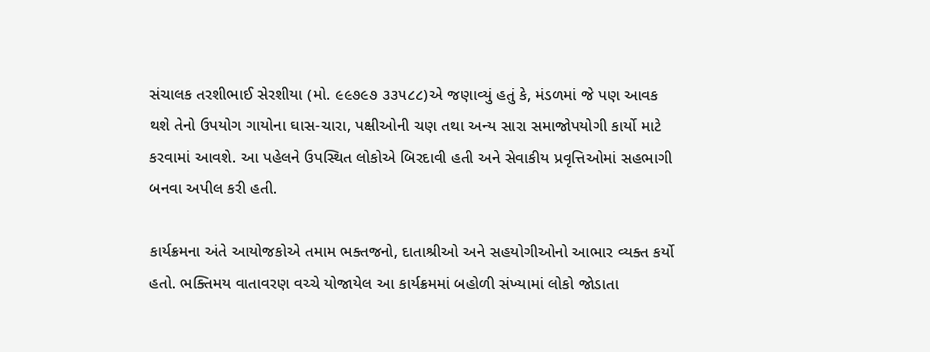સંચાલક તરશીભાઈ સેરશીયા (મો. ૯૯૭૯૭ ૩૩૫૮૮)એ જણાવ્યું હતું કે, મંડળમાં જે પણ આવક થશે તેનો ઉપયોગ ગાયોના ઘાસ-ચારા, પક્ષીઓની ચણ તથા અન્ય સારા સમાજોપયોગી કાર્યો માટે કરવામાં આવશે. આ પહેલને ઉપસ્થિત લોકોએ બિરદાવી હતી અને સેવાકીય પ્રવૃત્તિઓમાં સહભાગી બનવા અપીલ કરી હતી.

કાર્યક્રમના અંતે આયોજકોએ તમામ ભક્તજનો, દાતાશ્રીઓ અને સહયોગીઓનો આભાર વ્યક્ત કર્યો હતો. ભક્તિમય વાતાવરણ વચ્ચે યોજાયેલ આ કાર્યક્રમમાં બહોળી સંખ્યામાં લોકો જોડાતા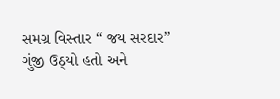સમગ્ર વિસ્તાર “ જય સરદાર” ગુંજી ઉઠ્યો હતો અને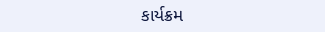કાર્યક્રમ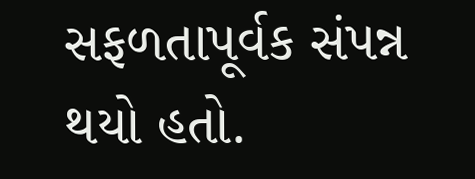સફળતાપૂર્વક સંપન્ન થયો હતો.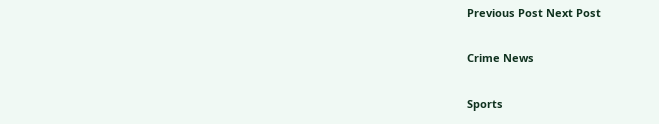Previous Post Next Post

Crime News

Sports